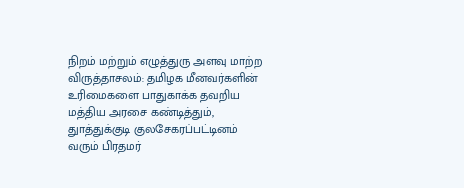நிறம் மற்றும் எழுத்துரு அளவு மாற்ற
விருத்தாசலம்: தமிழக மீனவர்களின் உரிமைகளை பாதுகாக்க தவறிய மத்திய அரசை கண்டித்தும், துாத்துக்குடி குலசேகரப்பட்டினம் வரும் பிரதமர்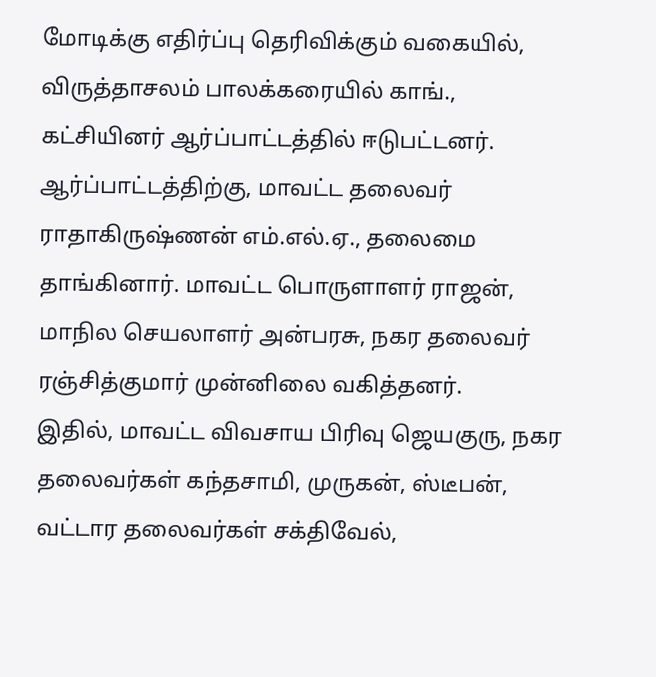மோடிக்கு எதிர்ப்பு தெரிவிக்கும் வகையில், விருத்தாசலம் பாலக்கரையில் காங்., கட்சியினர் ஆர்ப்பாட்டத்தில் ஈடுபட்டனர்.
ஆர்ப்பாட்டத்திற்கு, மாவட்ட தலைவர் ராதாகிருஷ்ணன் எம்.எல்.ஏ., தலைமை தாங்கினார். மாவட்ட பொருளாளர் ராஜன், மாநில செயலாளர் அன்பரசு, நகர தலைவர் ரஞ்சித்குமார் முன்னிலை வகித்தனர்.
இதில், மாவட்ட விவசாய பிரிவு ஜெயகுரு, நகர தலைவர்கள் கந்தசாமி, முருகன், ஸ்டீபன், வட்டார தலைவர்கள் சக்திவேல்,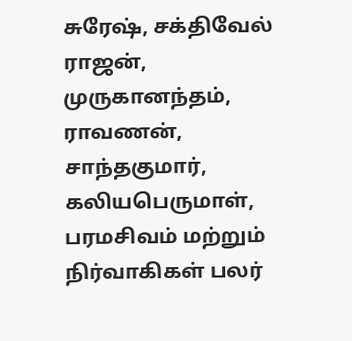சுரேஷ், சக்திவேல் ராஜன், முருகானந்தம், ராவணன், சாந்தகுமார், கலியபெருமாள், பரமசிவம் மற்றும் நிர்வாகிகள் பலர்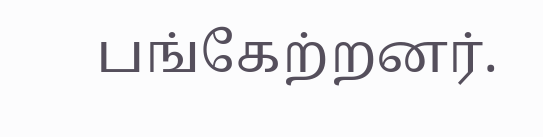பங்கேற்றனர்.